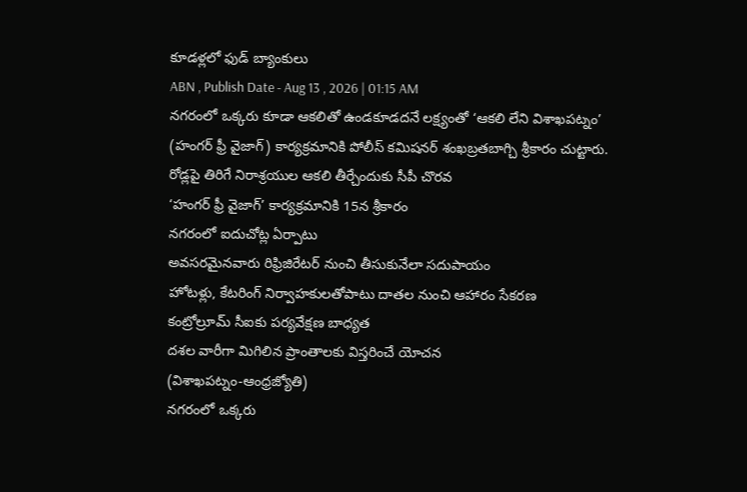కూడళ్లలో ఫుడ్ బ్యాంకులు
ABN , Publish Date - Aug 13 , 2026 | 01:15 AM
నగరంలో ఒక్కరు కూడా ఆకలితో ఉండకూడదనే లక్ష్యంతో ‘ఆకలి లేని విశాఖపట్నం’ (హంగర్ ఫ్రీ వైజాగ్) కార్యక్రమానికి పోలీస్ కమిషనర్ శంఖబ్రతబాగ్చి శ్రీకారం చుట్టారు.
రోడ్లపై తిరిగే నిరాశ్రయుల ఆకలి తీర్చేందుకు సీపీ చొరవ
‘హంగర్ ఫ్రీ వైజాగ్’ కార్యక్రమానికి 15న శ్రీకారం
నగరంలో ఐదుచోట్ల ఏర్పాటు
అవసరమైనవారు రిఫ్రిజిరేటర్ నుంచి తీసుకునేలా సదుపాయం
హోటళ్లు, కేటరింగ్ నిర్వాహకులతోపాటు దాతల నుంచి ఆహారం సేకరణ
కంట్రోల్రూమ్ సీఐకు పర్యవేక్షణ బాధ్యత
దశల వారీగా మిగిలిన ప్రాంతాలకు విస్తరించే యోచన
(విశాఖపట్నం-ఆంధ్రజ్యోతి)
నగరంలో ఒక్కరు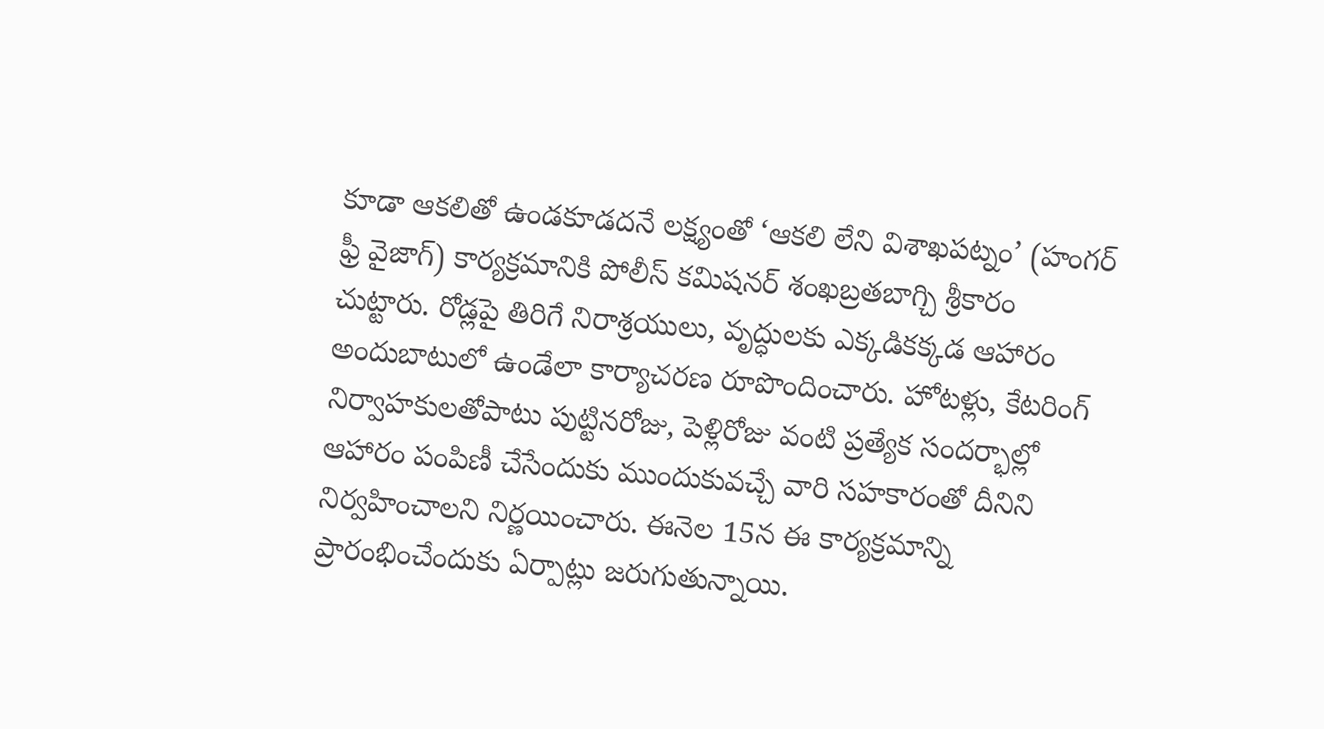కూడా ఆకలితో ఉండకూడదనే లక్ష్యంతో ‘ఆకలి లేని విశాఖపట్నం’ (హంగర్ ఫ్రీ వైజాగ్) కార్యక్రమానికి పోలీస్ కమిషనర్ శంఖబ్రతబాగ్చి శ్రీకారం చుట్టారు. రోడ్లపై తిరిగే నిరాశ్రయులు, వృద్ధులకు ఎక్కడికక్కడ ఆహారం అందుబాటులో ఉండేలా కార్యాచరణ రూపొందించారు. హోటళ్లు, కేటరింగ్ నిర్వాహకులతోపాటు పుట్టినరోజు, పెళ్లిరోజు వంటి ప్రత్యేక సందర్భాల్లో ఆహారం పంపిణీ చేసేందుకు ముందుకువచ్చే వారి సహకారంతో దీనిని నిర్వహించాలని నిర్ణయించారు. ఈనెల 15న ఈ కార్యక్రమాన్ని ప్రారంభించేందుకు ఏర్పాట్లు జరుగుతున్నాయి.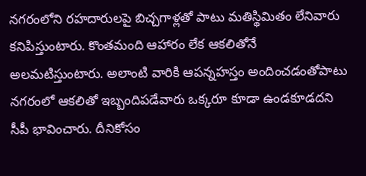నగరంలోని రహదారులపై బిచ్చగాళ్లతో పాటు మతిస్థిమితం లేనివారు కనిపిస్తుంటారు. కొంతమంది ఆహారం లేక ఆకలితోనే అలమటిస్తుంటారు. అలాంటి వారికి ఆపన్నహస్తం అందించడంతోపాటు నగరంలో ఆకలితో ఇబ్బందిపడేవారు ఒక్కరూ కూడా ఉండకూడదని సీపీ భావించారు. దీనికోసం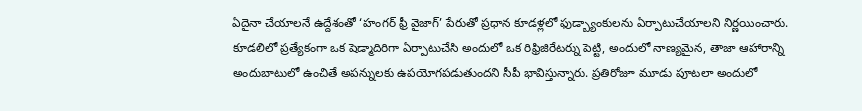ఏదైనా చేయాలనే ఉద్దేశంతో ‘హంగర్ ఫ్రీ వైజాగ్’ పేరుతో ప్రధాన కూడళ్లలో ఫుడ్బ్యాంకులను ఏర్పాటుచేయాలని నిర్ణయించారు. కూడలిలో ప్రత్యేకంగా ఒక షెడ్మాదిరిగా ఏర్పాటుచేసి అందులో ఒక రిఫ్రిజిరేటర్ను పెట్టి, అందులో నాణ్యమైన, తాజా ఆహారాన్ని అందుబాటులో ఉంచితే అపన్నులకు ఉపయోగపడుతుందని సీపీ భావిస్తున్నారు. ప్రతిరోజూ మూడు పూటలా అందులో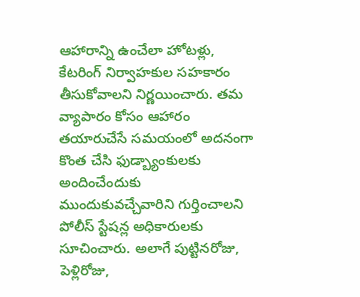ఆహారాన్ని ఉంచేలా హోటళ్లు, కేటరింగ్ నిర్వాహకుల సహకారం తీసుకోవాలని నిర్ణయించారు. తమ వ్యాపారం కోసం ఆహారం తయారుచేసే సమయంలో అదనంగా కొంత చేసి ఫుడ్బ్యాంకులకు అందించేందుకు ముందుకువచ్చేవారిని గుర్తించాలని పోలీస్ స్టేషన్ల అధికారులకు సూచించారు. అలాగే పుట్టినరోజు, పెళ్లిరోజు,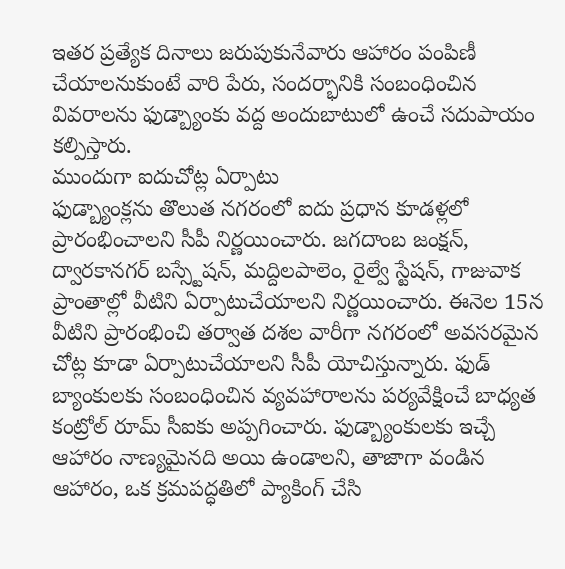ఇతర ప్రత్యేక దినాలు జరుపుకునేవారు ఆహారం పంపిణీ చేయాలనుకుంటే వారి పేరు, సందర్భానికి సంబంధించిన వివరాలను ఫుడ్బ్యాంకు వద్ద అందుబాటులో ఉంచే సదుపాయం కల్పిస్తారు.
ముందుగా ఐదుచోట్ల ఏర్పాటు
ఫుడ్బ్యాంక్లను తొలుత నగరంలో ఐదు ప్రధాన కూడళ్లలో ప్రారంభించాలని సీపీ నిర్ణయించారు. జగదాంబ జంక్షన్, ద్వారకానగర్ బస్స్టేషన్, మద్దిలపాలెం, రైల్వే స్టేషన్, గాజువాక ప్రాంతాల్లో వీటిని ఏర్పాటుచేయాలని నిర్ణయించారు. ఈనెల 15న వీటిని ప్రారంభించి తర్వాత దశల వారీగా నగరంలో అవసరమైన చోట్ల కూడా ఏర్పాటుచేయాలని సీపీ యోచిస్తున్నారు. ఫుడ్ బ్యాంకులకు సంబంధించిన వ్యవహారాలను పర్యవేక్షించే బాధ్యత కంట్రోల్ రూమ్ సీఐకు అప్పగించారు. ఫుడ్బ్యాంకులకు ఇచ్చే ఆహారం నాణ్యమైనది అయి ఉండాలని, తాజాగా వండిన ఆహారం, ఒక క్రమపద్ధతిలో ప్యాకింగ్ చేసి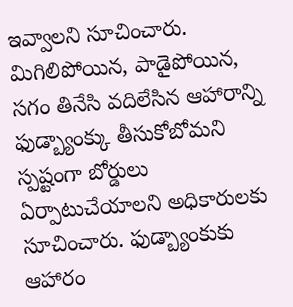ఇవ్వాలని సూచించారు. మిగిలిపోయిన, పాడైపోయిన, సగం తినేసి వదిలేసిన ఆహారాన్ని ఫుడ్బ్యాంక్కు తీసుకోబోమని స్పష్టంగా బోర్డులు ఏర్పాటుచేయాలని అధికారులకు సూచించారు. ఫుడ్బ్యాంకుకు ఆహారం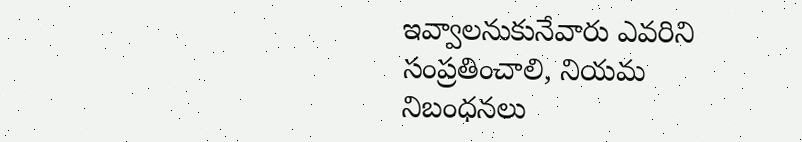ఇవ్వాలనుకునేవారు ఎవరిని సంప్రతించాలి, నియమ నిబంధనలు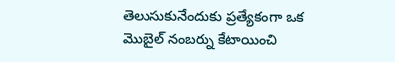తెలుసుకునేందుకు ప్రత్యేకంగా ఒక మొబైల్ నంబర్ను కేటాయించి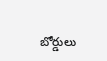బోర్డులు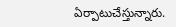ఏర్పాటుచేస్తున్నారు.